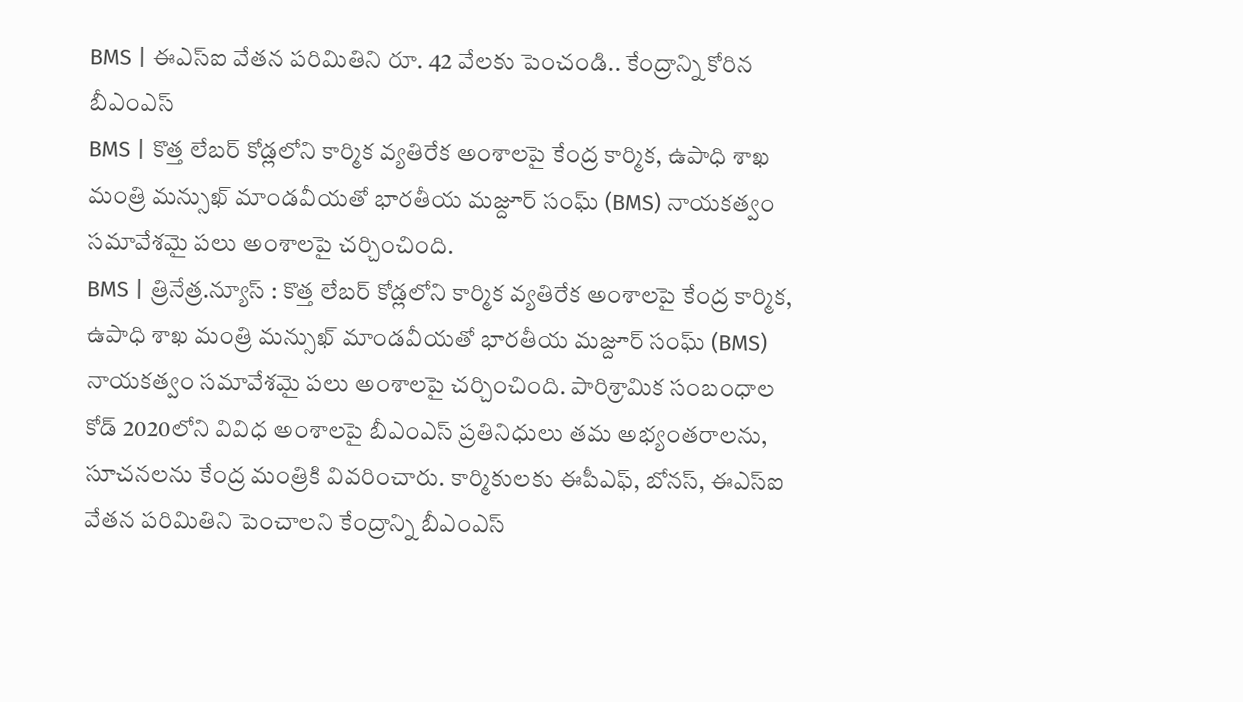BMS | ఈఎస్ఐ వేతన పరిమితిని రూ. 42 వేలకు పెంచండి.. కేంద్రాన్ని కోరిన బీఎంఎస్
BMS | కొత్త లేబర్ కోడ్లలోని కార్మిక వ్యతిరేక అంశాలపై కేంద్ర కార్మిక, ఉపాధి శాఖ మంత్రి మన్సుఖ్ మాండవీయతో భారతీయ మజ్దూర్ సంఘ్ (BMS) నాయకత్వం సమావేశమై పలు అంశాలపై చర్చించింది.
BMS | త్రినేత్ర.న్యూస్ : కొత్త లేబర్ కోడ్లలోని కార్మిక వ్యతిరేక అంశాలపై కేంద్ర కార్మిక, ఉపాధి శాఖ మంత్రి మన్సుఖ్ మాండవీయతో భారతీయ మజ్దూర్ సంఘ్ (BMS) నాయకత్వం సమావేశమై పలు అంశాలపై చర్చించింది. పారిశ్రామిక సంబంధాల కోడ్ 2020లోని వివిధ అంశాలపై బీఎంఎస్ ప్రతినిధులు తమ అభ్యంతరాలను, సూచనలను కేంద్ర మంత్రికి వివరించారు. కార్మికులకు ఈపీఎఫ్, బోనస్, ఈఎస్ఐ వేతన పరిమితిని పెంచాలని కేంద్రాన్ని బీఎంఎస్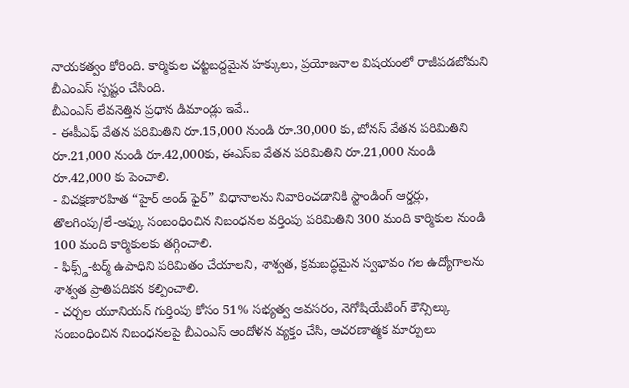నాయకత్వం కోరింది. కార్మికుల చట్టబద్దమైన హక్కులు, ప్రయోజనాల విషయంలో రాజీపడబోమని బీఎంఎస్ స్పష్టం చేసింది.
బీఎంఎస్ లేవనెత్తిన ప్రధాన డిమాండ్లు ఇవే..
- ఈపీఎఫ్ వేతన పరిమితిని రూ.15,000 నుండి రూ.30,000 కు, బోనస్ వేతన పరిమితిని రూ.21,000 నుండి రూ.42,000కు, ఈఎస్ఐ వేతన పరిమితిని రూ.21,000 నుండి రూ.42,000 కు పెంచాలి.
- విచక్షణారహిత “హైర్ అండ్ ఫైర్” విధానాలను నివారించడానికి స్టాండింగ్ ఆర్డర్లు, తొలగింపు/లే-ఆఫ్కు సంబంధించిన నిబంధనల వర్తింపు పరిమితిని 300 మంది కార్మికుల నుండి 100 మంది కార్మికులకు తగ్గించాలి.
- ఫిక్స్డ్-టర్మ్ ఉపాధిని పరిమితం చేయాలని, శాశ్వత, క్రమబద్ధమైన స్వభావం గల ఉద్యోగాలను శాశ్వత ప్రాతిపదికన కల్పించాలి.
- చర్చల యూనియన్ గుర్తింపు కోసం 51% సభ్యత్వ అవసరం, నెగోషియేటింగ్ కౌన్సిల్కు సంబంధించిన నిబంధనలపై బీఎంఎస్ ఆందోళన వ్యక్తం చేసి, ఆచరణాత్మక మార్పులు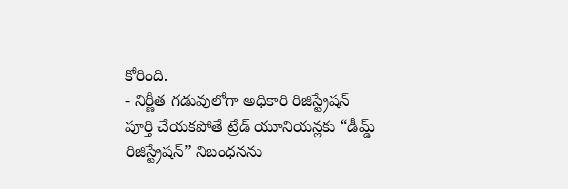కోరింది.
- నిర్ణీత గడువులోగా అధికారి రిజిస్ట్రేషన్ పూర్తి చేయకపోతే ట్రేడ్ యూనియన్లకు “డీమ్డ్ రిజిస్ట్రేషన్” నిబంధనను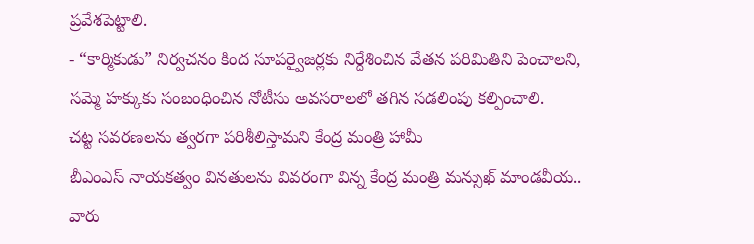ప్రవేశపెట్టాలి.
- “కార్మికుడు” నిర్వచనం కింద సూపర్వైజర్లకు నిర్దేశించిన వేతన పరిమితిని పెంచాలని, సమ్మె హక్కుకు సంబంధించిన నోటీసు అవసరాలలో తగిన సడలింపు కల్పించాలి.
చట్ట సవరణలను త్వరగా పరిశీలిస్తామని కేంద్ర మంత్రి హామీ
బీఎంఎస్ నాయకత్వం వినతులను వివరంగా విన్న కేంద్ర మంత్రి మన్సుఖ్ మాండవీయ.. వారు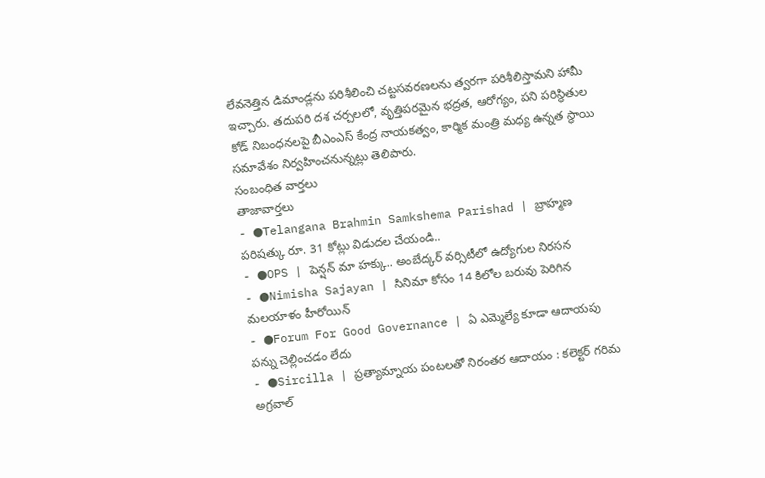లేవనెత్తిన డిమాండ్లను పరిశీలించి చట్టసవరణలను త్వరగా పరిశీలిస్తామని హామీ ఇచ్చారు. తదుపరి దశ చర్చలలో, వృత్తిపరమైన భద్రత, ఆరోగ్యం, పని పరిస్థితుల కోడ్ నిబంధనలపై బీఎంఎస్ కేంద్ర నాయకత్వం, కార్మిక మంత్రి మధ్య ఉన్నత స్థాయి సమావేశం నిర్వహించనున్నట్లు తెలిపారు.
సంబంధిత వార్తలు
తాజావార్తలు
- ●Telangana Brahmin Samkshema Parishad | బ్రాహ్మణ పరిషత్కు రూ. 31 కోట్లు విడుదల చేయండి..
- ●OPS | పెన్షన్ మా హక్కు.. అంబేద్కర్ వర్సిటీలో ఉద్యోగుల నిరసన
- ●Nimisha Sajayan | సినిమా కోసం 14 కిలోల బరువు పెరిగిన మలయాళం హీరోయిన్
- ●Forum For Good Governance | ఏ ఎమ్మెల్యే కూడా ఆదాయపు పన్ను చెల్లించడం లేదు
- ●Sircilla | ప్రత్యామ్నాయ పంటలతో నిరంతర ఆదాయం : కలెక్టర్ గరిమ అగ్రవాల్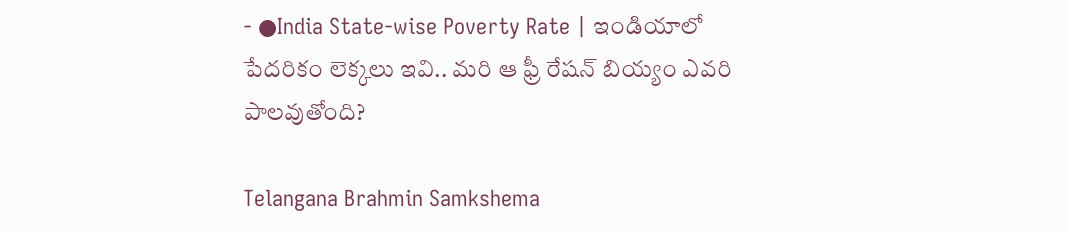- ●India State-wise Poverty Rate | ఇండియాలో పేదరికం లెక్కలు ఇవి.. మరి ఆ ఫ్రీ రేషన్ బియ్యం ఎవరి పాలవుతోంది?

Telangana Brahmin Samkshema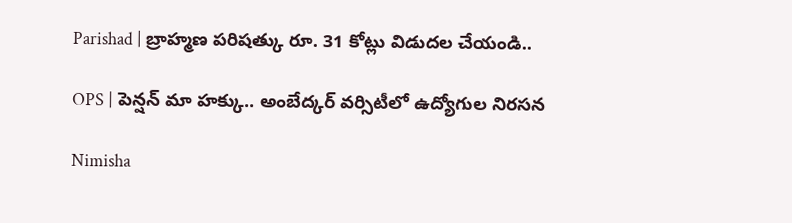Parishad | బ్రాహ్మణ పరిషత్కు రూ. 31 కోట్లు విడుదల చేయండి..

OPS | పెన్షన్ మా హక్కు.. అంబేద్కర్ వర్సిటీలో ఉద్యోగుల నిరసన

Nimisha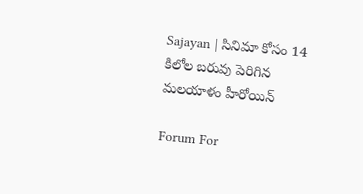Sajayan | సినిమా కోసం 14 కిలోల బరువు పెరిగిన మలయాళం హీరోయిన్

Forum For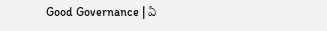Good Governance | ఏ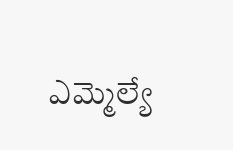ఎమ్మెల్యే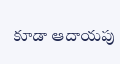కూడా ఆదాయపు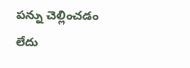పన్ను చెల్లించడం లేదు